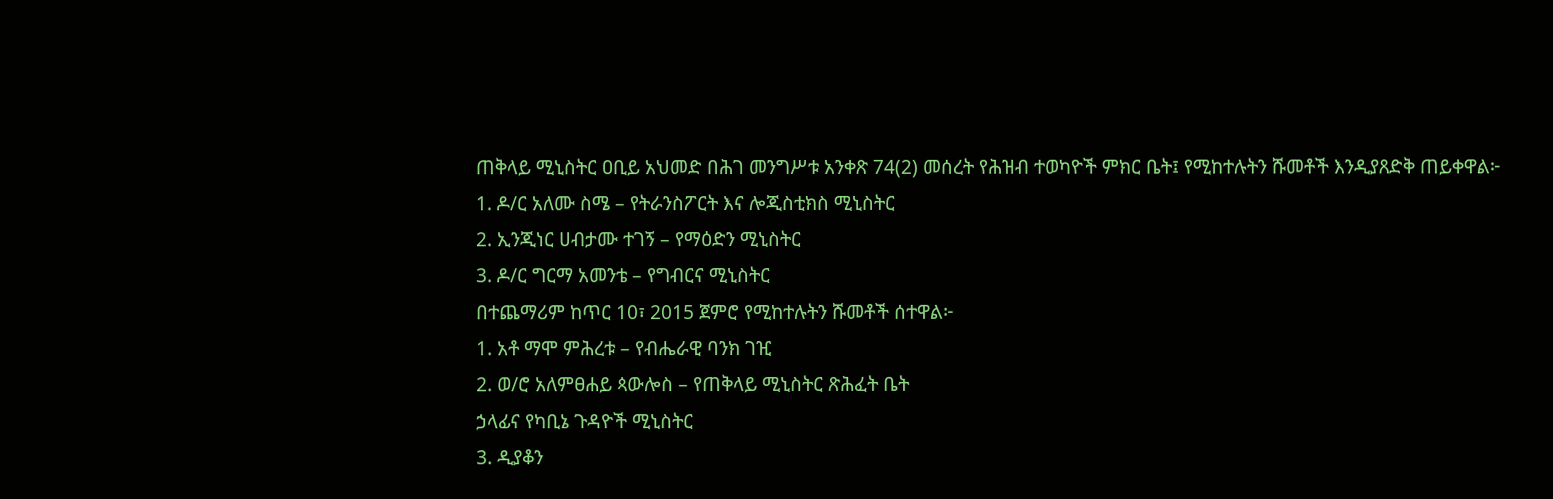ጠቅላይ ሚኒስትር ዐቢይ አህመድ በሕገ መንግሥቱ አንቀጽ 74(2) መሰረት የሕዝብ ተወካዮች ምክር ቤት፤ የሚከተሉትን ሹመቶች እንዲያጸድቅ ጠይቀዋል፦
1. ዶ/ር አለሙ ስሜ – የትራንስፖርት እና ሎጂስቲክስ ሚኒስትር
2. ኢንጂነር ሀብታሙ ተገኝ – የማዕድን ሚኒስትር
3. ዶ/ር ግርማ አመንቴ – የግብርና ሚኒስትር
በተጨማሪም ከጥር 10፣ 2015 ጀምሮ የሚከተሉትን ሹመቶች ሰተዋል፦
1. አቶ ማሞ ምሕረቱ – የብሔራዊ ባንክ ገዢ
2. ወ/ሮ አለምፀሐይ ጳውሎስ – የጠቅላይ ሚኒስትር ጽሕፈት ቤት
ኃላፊና የካቢኔ ጉዳዮች ሚኒስትር
3. ዲያቆን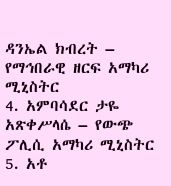ዳንኤል ክብረት – የማኅበራዊ ዘርፍ አማካሪ ሚኒስትር
4. አምባሳደር ታዬ አጽቀሥላሴ – የውጭ ፖሊሲ አማካሪ ሚኒስትር
5. አቶ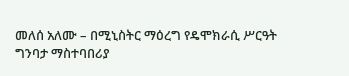መለሰ አለሙ – በሚኒስትር ማዕረግ የዴሞክራሲ ሥርዓት
ግንባታ ማስተባበሪያ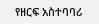የዘርፍ አስተባባሪ